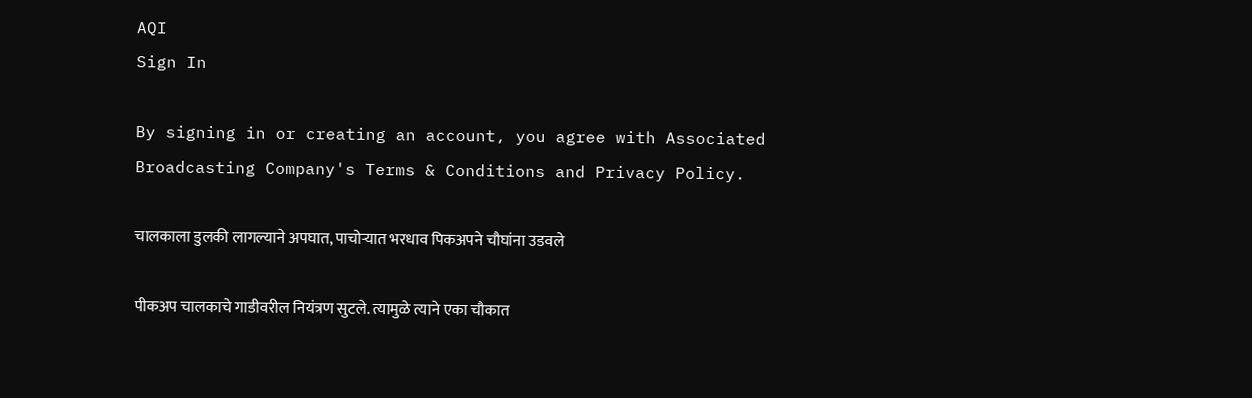AQI
Sign In

By signing in or creating an account, you agree with Associated Broadcasting Company's Terms & Conditions and Privacy Policy.

चालकाला डुलकी लागल्याने अपघात, पाचोऱ्यात भरधाव पिकअपने चौघांना उडवले

पीकअप चालकाचे गाडीवरील नियंत्रण सुटले. त्यामुळे त्याने एका चौकात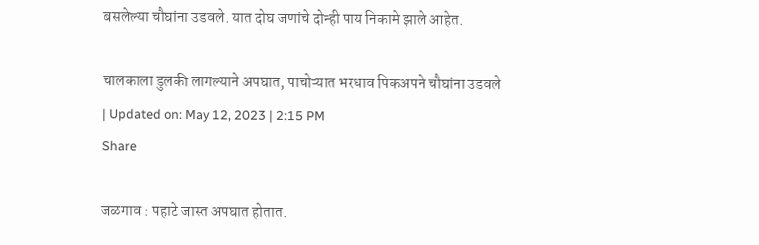बसलेल्या चौघांना उडवले. यात दोघ जणांचे दोन्ही पाय निकामे झाले आहेत.

चालकाला डुलकी लागल्याने अपघात, पाचोऱ्यात भरधाव पिकअपने चौघांना उडवले
| Updated on: May 12, 2023 | 2:15 PM
Share

जळगाव : पहाटे जास्त अपघात होतात.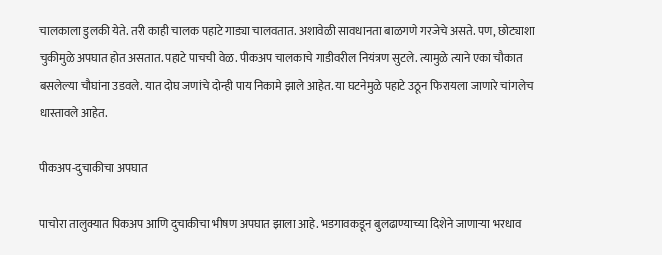चालकाला डुलकी येते. तरी काही चालक पहाटे गाड्या चालवतात. अशावेळी सावधानता बाळगणे गरजेचे असते. पण, छोट्याशा चुकीमुळे अपघात होत असतात. पहाटे पाचची वेळ. पीकअप चालकाचे गाडीवरील नियंत्रण सुटले. त्यामुळे त्याने एका चौकात बसलेल्या चौघांना उडवले. यात दोघ जणांचे दोन्ही पाय निकामे झाले आहेत. या घटनेमुळे पहाटे उठून फिरायला जाणारे चांगलेच धास्तावले आहेत.

पीकअप-दुचाकीचा अपघात

पाचोरा तालुक्यात पिकअप आणि दुचाकीचा भीषण अपघात झाला आहे. भडगावकडून बुलढाण्याच्या दिशेने जाणाऱ्या भरधाव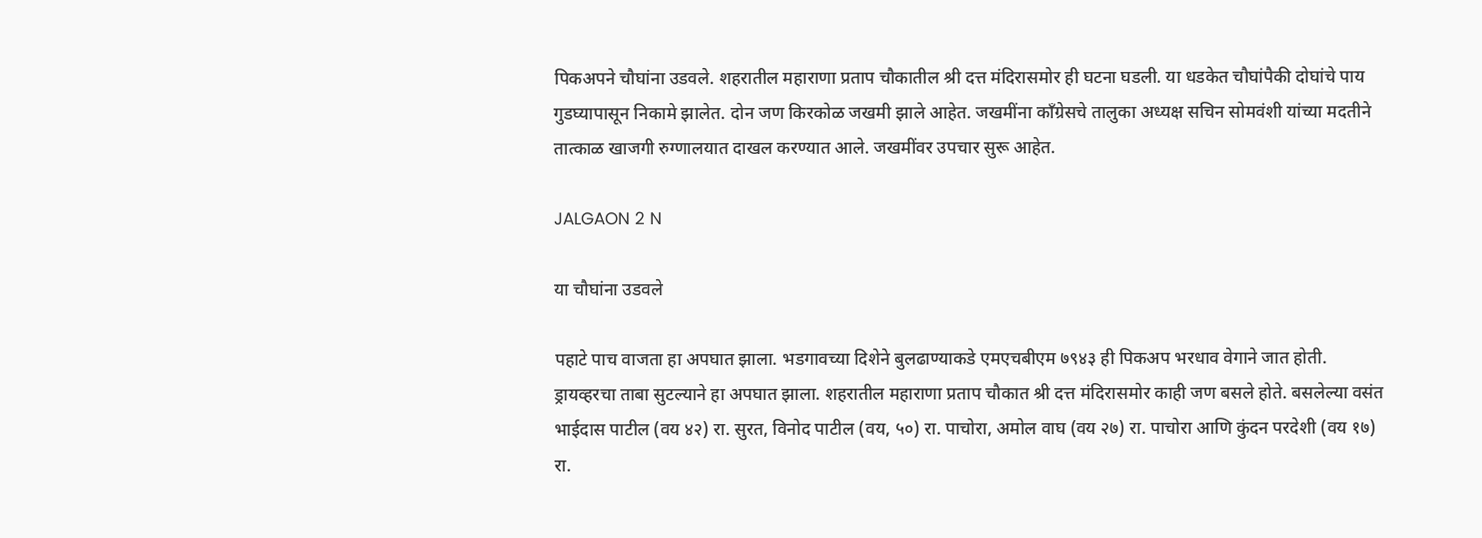पिकअपने चौघांना उडवले. शहरातील महाराणा प्रताप चौकातील श्री दत्त मंदिरासमोर ही घटना घडली. या धडकेत चौघांपैकी दोघांचे पाय गुडघ्यापासून निकामे झालेत. दोन जण किरकोळ जखमी झाले आहेत. जखमींना काँग्रेसचे तालुका अध्यक्ष सचिन सोमवंशी यांच्या मदतीने तात्काळ खाजगी रुग्णालयात दाखल करण्यात आले. जखमींवर उपचार सुरू आहेत.

JALGAON 2 N

या चौघांना उडवले

पहाटे पाच वाजता हा अपघात झाला. भडगावच्या दिशेने बुलढाण्याकडे एमएचबीएम ७९४३ ही पिकअप भरधाव वेगाने जात होती. ड्रायव्हरचा ताबा सुटल्याने हा अपघात झाला. शहरातील महाराणा प्रताप चौकात श्री दत्त मंदिरासमोर काही जण बसले होते. बसलेल्या वसंत भाईदास पाटील (वय ४२) रा. सुरत, विनोद पाटील (वय, ५०) रा. पाचोरा, अमोल वाघ (वय २७) रा. पाचोरा आणि कुंदन परदेशी (वय १७) रा.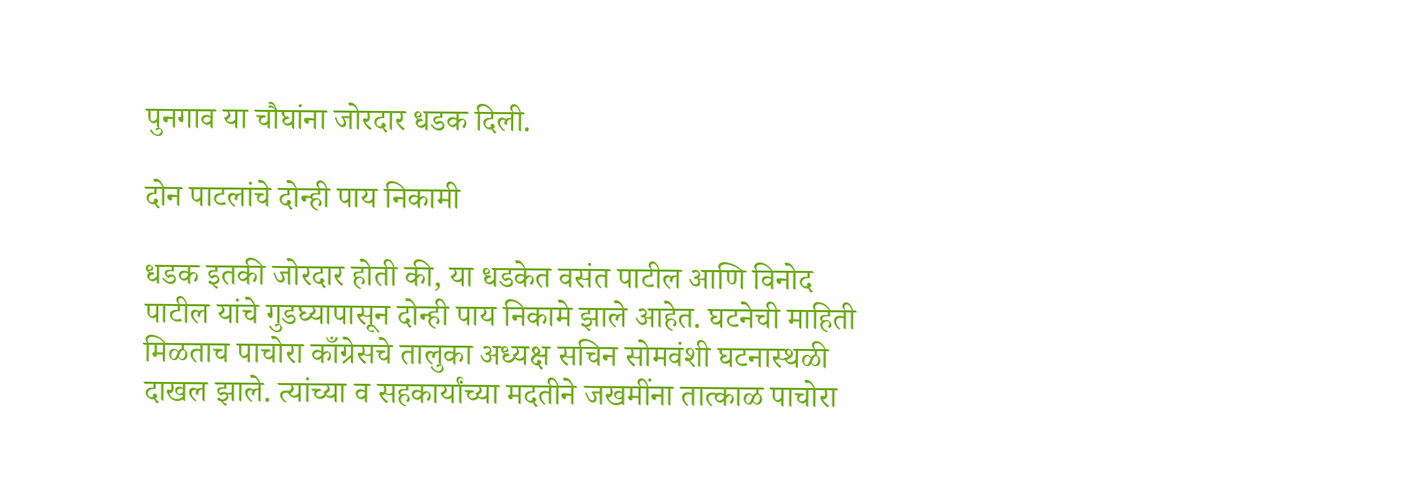पुनगाव या चौघांना जोरदार धडक दिली.

दोन पाटलांचे दोन्ही पाय निकामी

धडक इतकी जोरदार होती की, या धडकेत वसंत पाटील आणि विनोद पाटील यांचे गुडघ्यापासून दोन्ही पाय निकामे झाले आहेत. घटनेची माहिती मिळताच पाचोरा काँग्रेसचे तालुका अध्यक्ष सचिन सोमवंशी घटनास्थळी दाखल झाले. त्यांच्या व सहकार्यांच्या मदतीने जखमींना तात्काळ पाचोरा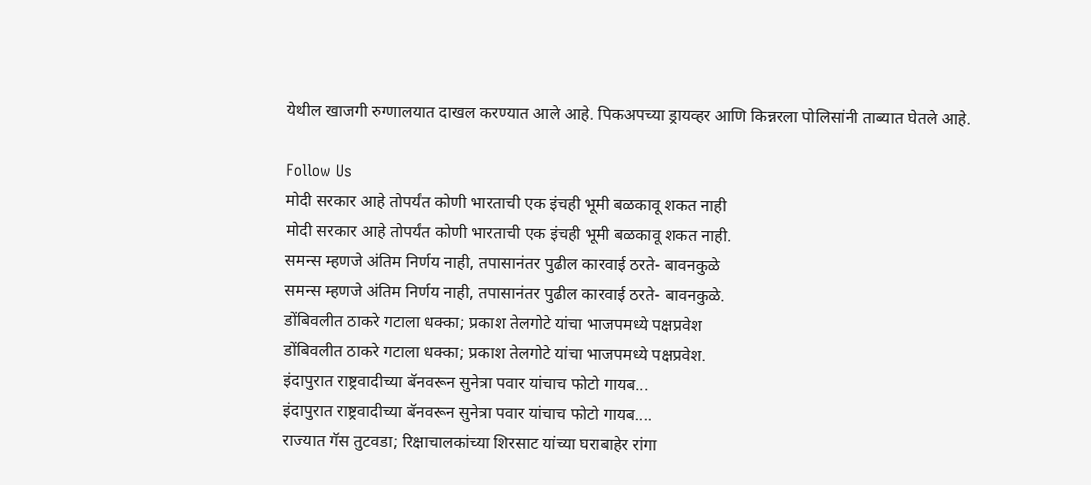येथील खाजगी रुग्णालयात दाखल करण्यात आले आहे. पिकअपच्या ड्रायव्हर आणि किन्नरला पोलिसांनी ताब्यात घेतले आहे.

Follow Us
मोदी सरकार आहे तोपर्यंत कोणी भारताची एक इंचही भूमी बळकावू शकत नाही
मोदी सरकार आहे तोपर्यंत कोणी भारताची एक इंचही भूमी बळकावू शकत नाही.
समन्स म्हणजे अंतिम निर्णय नाही, तपासानंतर पुढील कारवाई ठरते- बावनकुळे
समन्स म्हणजे अंतिम निर्णय नाही, तपासानंतर पुढील कारवाई ठरते- बावनकुळे.
डोंबिवलीत ठाकरे गटाला धक्का; प्रकाश तेलगोटे यांचा भाजपमध्ये पक्षप्रवेश
डोंबिवलीत ठाकरे गटाला धक्का; प्रकाश तेलगोटे यांचा भाजपमध्ये पक्षप्रवेश.
इंदापुरात राष्ट्रवादीच्या बॅनवरून सुनेत्रा पवार यांचाच फोटो गायब...
इंदापुरात राष्ट्रवादीच्या बॅनवरून सुनेत्रा पवार यांचाच फोटो गायब....
राज्यात गॅस तुटवडा; रिक्षाचालकांच्या शिरसाट यांच्या घराबाहेर रांगा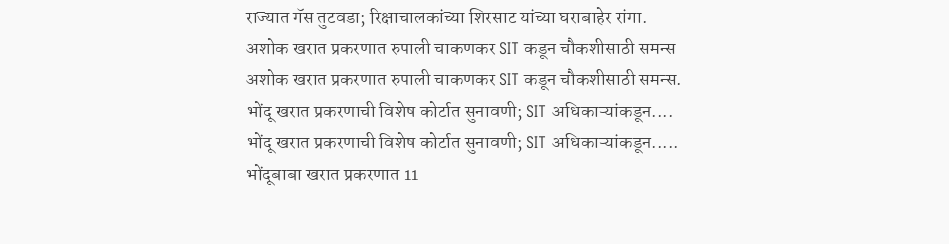राज्यात गॅस तुटवडा; रिक्षाचालकांच्या शिरसाट यांच्या घराबाहेर रांगा.
अशोक खरात प्रकरणात रुपाली चाकणकर SIT कडून चौकशीसाठी समन्स
अशोक खरात प्रकरणात रुपाली चाकणकर SIT कडून चौकशीसाठी समन्स.
भोंदू खरात प्रकरणाची विशेष कोर्टात सुनावणी; SIT अधिकाऱ्यांकडून....
भोंदू खरात प्रकरणाची विशेष कोर्टात सुनावणी; SIT अधिकाऱ्यांकडून.....
भोंदूबाबा खरात प्रकरणात 11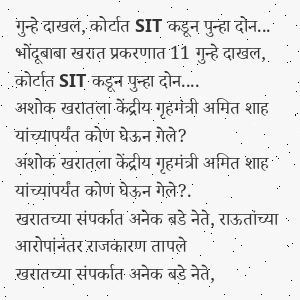गुन्हे दाखल, कोर्टात SIT कडून पुन्हा दोन...
भोंदूबाबा खरात प्रकरणात 11 गुन्हे दाखल, कोर्टात SIT कडून पुन्हा दोन....
अशोक खरातला केंद्रीय गृहमंत्री अमित शाह यांच्यापर्यंत कोण घेऊन गेले?
अशोक खरातला केंद्रीय गृहमंत्री अमित शाह यांच्यापर्यंत कोण घेऊन गेले?.
खरातच्या संपर्कात अनेक बडे नेते, राऊतांच्या आरोपांनंतर राजकारण तापले
खरातच्या संपर्कात अनेक बडे नेते,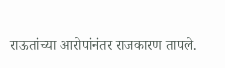राऊतांच्या आरोपांनंतर राजकारण तापले.